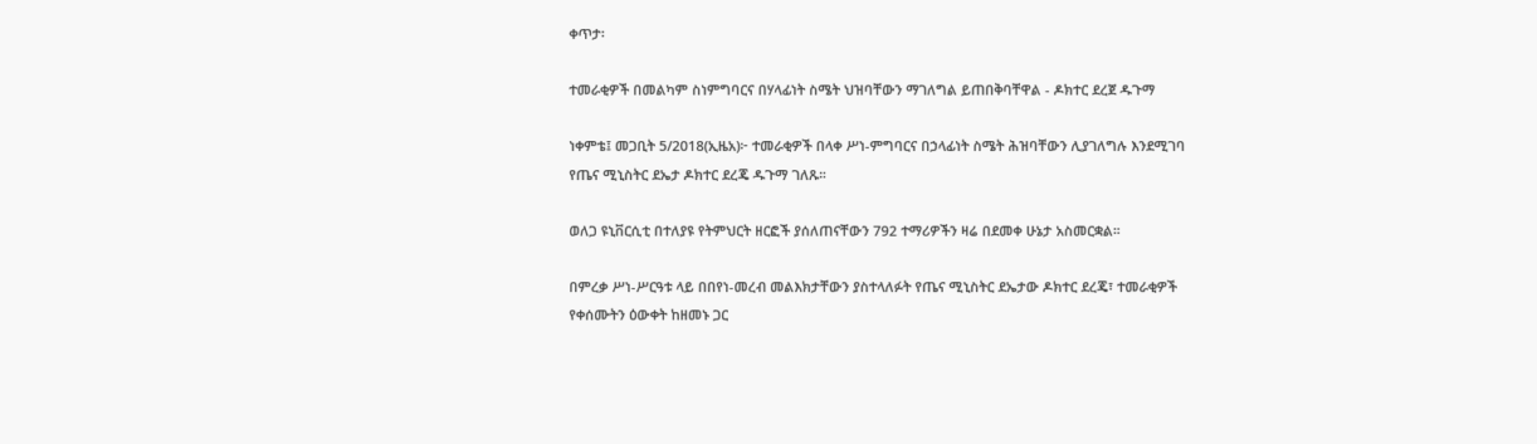ቀጥታ፡

ተመራቂዎች በመልካም ስነምግባርና በሃላፊነት ስሜት ህዝባቸውን ማገለግል ይጠበቅባቸዋል - ዶክተር ደረጀ ዱጉማ

ነቀምቴ፤ መጋቢት 5/2018(ኢዜአ)፦ ተመራቂዎች በላቀ ሥነ-ምግባርና በኃላፊነት ስሜት ሕዝባቸውን ሊያገለግሉ እንደሚገባ የጤና ሚኒስትር ደኤታ ዶክተር ደረጄ ዱጉማ ገለጹ።

ወለጋ ዩኒቨርሲቲ በተለያዩ የትምህርት ዘርፎች ያሰለጠናቸውን 792 ተማሪዎችን ዛሬ በደመቀ ሁኔታ አስመርቋል።

በምረቃ ሥነ-ሥርዓቱ ላይ በበየነ-መረብ መልእክታቸውን ያስተላለፉት የጤና ሚኒስትር ደኤታው ዶክተር ደረጄ፣ ተመራቂዎች የቀሰሙትን ዕውቀት ከዘመኑ ጋር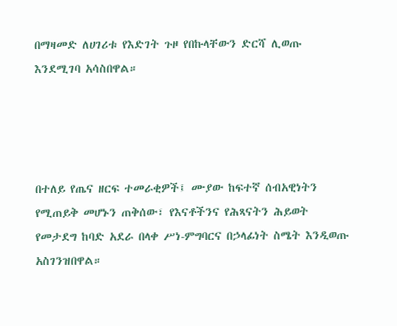በማዛመድ ለሀገሪቱ የእድገት ጉዞ የበኩላቸውን ድርሻ ሊወጡ እንደሚገባ አሳስበዋል።




በተለይ የጤና ዘርፍ ተመራቂዎች፤ ሙያው ከፍተኛ ሰብአዊነትን የሚጠይቅ መሆኑን ጠቅሰው፣ የእናቶችንና የሕጻናትን ሕይወት የመታደግ ከባድ አደራ በላቀ ሥነ-ምግባርና በኃላፊነት ስሜት እንዲወጡ አስገንዝበዋል።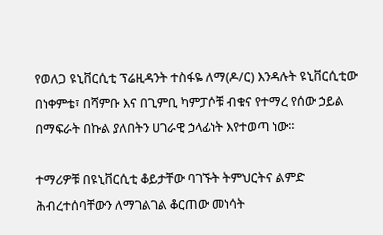የወለጋ ዩኒቨርሲቲ ፕሬዚዳንት ተስፋዬ ለማ(ዶ/ር) እንዳሉት ዩኒቨርሲቲው በነቀምቴ፣ በሻምቡ እና በጊምቢ ካምፓሶቹ ብቁና የተማረ የሰው ኃይል በማፍራት በኩል ያለበትን ሀገራዊ ኃላፊነት እየተወጣ ነው።

ተማሪዎቹ በዩኒቨርሲቲ ቆይታቸው ባገኙት ትምህርትና ልምድ ሕብረተሰባቸውን ለማገልገል ቆርጠው መነሳት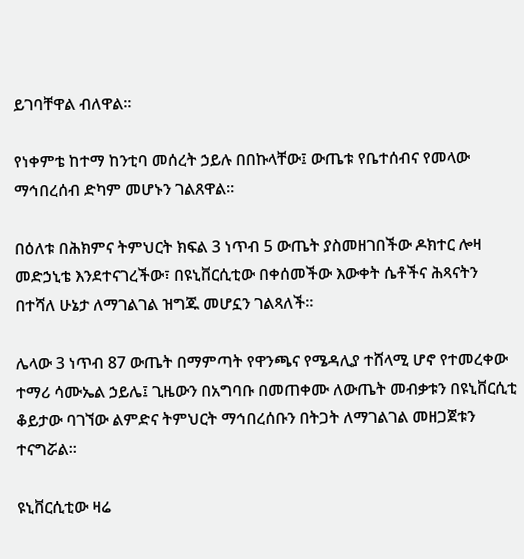ይገባቸዋል ብለዋል።

የነቀምቴ ከተማ ከንቲባ መሰረት ኃይሉ በበኩላቸው፤ ውጤቱ የቤተሰብና የመላው ማኅበረሰብ ድካም መሆኑን ገልጸዋል።

በዕለቱ በሕክምና ትምህርት ክፍል 3 ነጥብ 5 ውጤት ያስመዘገበችው ዶክተር ሎዛ መድኃኒቴ እንደተናገረችው፣ በዩኒቨርሲቲው በቀሰመችው እውቀት ሴቶችና ሕጻናትን በተሻለ ሁኔታ ለማገልገል ዝግጁ መሆኗን ገልጻለች።

ሌላው 3 ነጥብ 87 ውጤት በማምጣት የዋንጫና የሜዳሊያ ተሸላሚ ሆኖ የተመረቀው ተማሪ ሳሙኤል ኃይሌ፤ ጊዜውን በአግባቡ በመጠቀሙ ለውጤት መብቃቱን በዩኒቨርሲቲ ቆይታው ባገኘው ልምድና ትምህርት ማኅበረሰቡን በትጋት ለማገልገል መዘጋጀቱን ተናግሯል።

ዩኒቨርሲቲው ዛሬ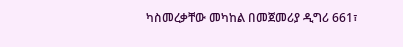ካስመረቃቸው መካከል በመጀመሪያ ዲግሪ 661፣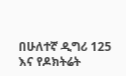በሁለተኛ ዲግሪ 125 እና የዶክትሬት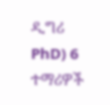ዲግሪ PhD) 6 ተማሪዎች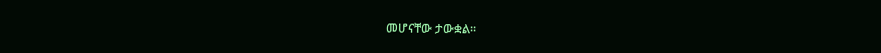መሆናቸው ታውቋል።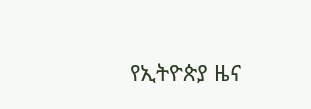የኢትዮጵያ ዜና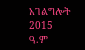አገልግሎት
2015
ዓ.ም